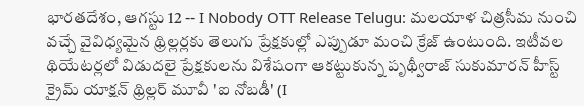భారతదేశం, ఆగస్టు 12 -- I Nobody OTT Release Telugu: మలయాళ చిత్రసీమ నుంచి వచ్చే వైవిధ్యమైన థ్రిల్లర్లకు తెలుగు ప్రేక్షకుల్లో ఎప్పుడూ మంచి క్రేజ్ ఉంటుంది. ఇటీవల థియేటర్లలో విడుదలై ప్రేక్షకులను విశేషంగా ఆకట్టుకున్న పృథ్వీరాజ్ సుకుమారన్ హీస్ట్ క్రైమ్ యాక్షన్ థ్రిల్లర్ మూవీ 'ఐ నోబడీ' (I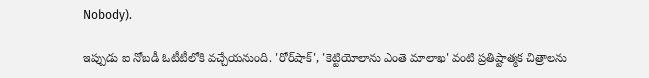Nobody).

ఇప్పుడు ఐ నోబడీ ఓటీటీలోకి వచ్చేయనుంది. 'రోర్‌షాక్', 'కెట్టియోలాను ఎంతె మాలాఖ' వంటి ప్రతిష్టాత్మక చిత్రాలను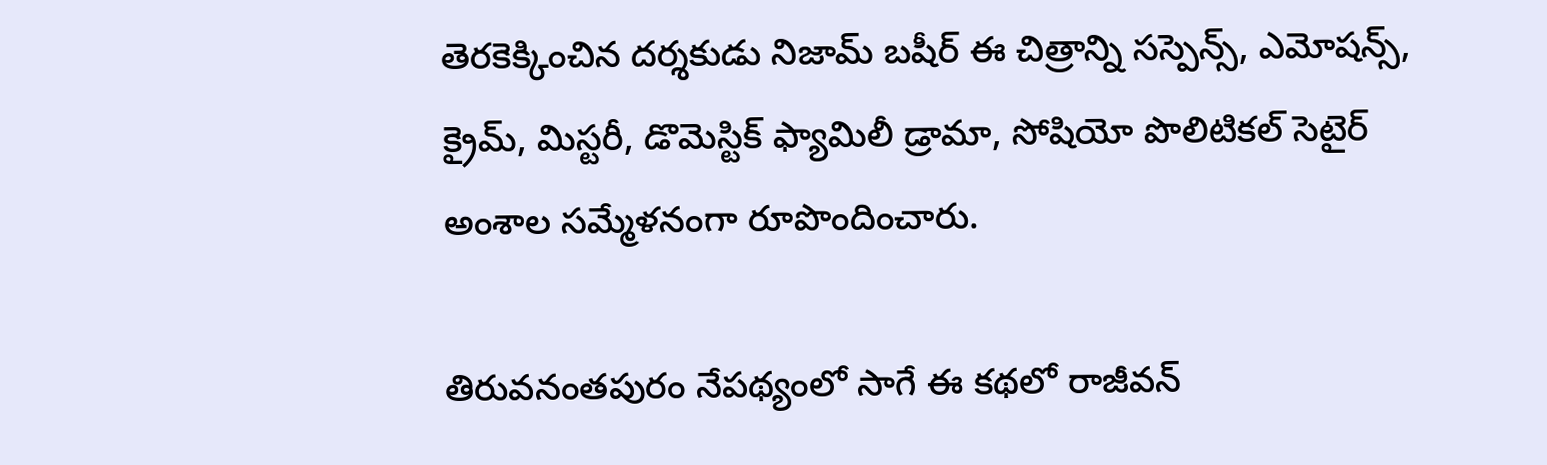తెరకెక్కించిన దర్శకుడు నిజామ్ బషీర్ ఈ చిత్రాన్ని సస్పెన్స్, ఎమోషన్స్, క్రైమ్, మిస్టరీ, డొమెస్టిక్ ఫ్యామిలీ డ్రామా, సోషియో పొలిటికల్ సెటైర్ అంశాల సమ్మేళనంగా రూపొందించారు.

తిరువనంతపురం నేపథ్యంలో సాగే ఈ కథలో రాజీవన్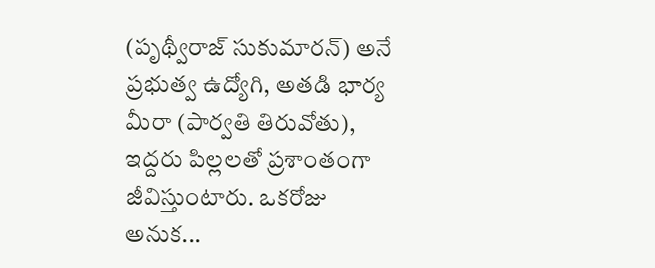(పృథ్వీరాజ్ సుకుమారన్) అనే ప్రభుత్వ ఉద్యోగి, అతడి భార్య మీరా (పార్వతి తిరువోతు), ఇద్దరు పిల్లలతో ప్రశాంతంగా జీవిస్తుంటారు. ఒకరోజు అనుక...